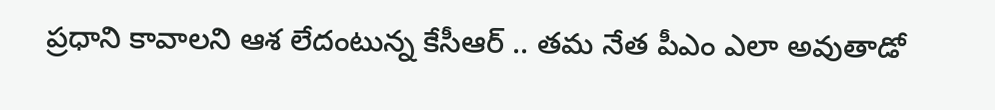ప్రధాని కావాలని ఆశ లేదంటున్న కేసీఆర్ .. తమ నేత పీఎం ఎలా అవుతాడో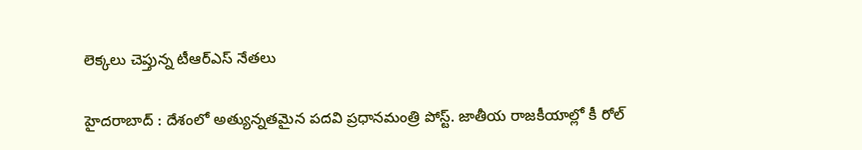లెక్కలు చెప్తున్న టీఆర్ఎస్ నేతలు

హైదరాబాద్ : దేశంలో అత్యున్నతమైన పదవి ప్రధానమంత్రి పోస్ట్. జాతీయ రాజకీయాల్లో కీ రోల్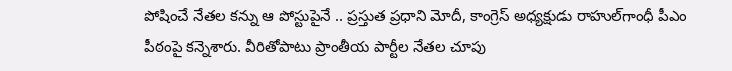పోషించే నేతల కన్ను ఆ పోస్టుపైనే .. ప్రస్తుత ప్రధాని మోదీ, కాంగ్రెస్ అధ్యక్షుడు రాహుల్‌గాంధీ పీఎం పీఠంపై కన్నెశారు. వీరితోపాటు ప్రాంతీయ పార్టీల నేతల చూపు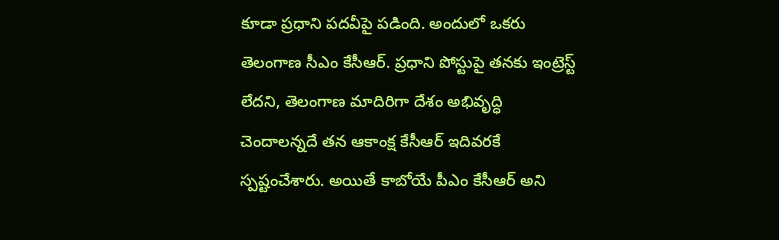కూడా ప్రధాని పదవీపై పడింది. అందులో ఒకరు తెలంగాణ సీఎం కేసీఆర్. ప్రధాని పోస్టుపై తనకు ఇంట్రెస్ట్ లేదని, తెలంగాణ మాదిరిగా దేశం అభివృద్ధి చెందాలన్నదే తన ఆకాంక్ష కేసీఆర్ ఇదివరకే స్పష్టంచేశారు. అయితే కాబోయే పీఎం కేసీఆర్ అని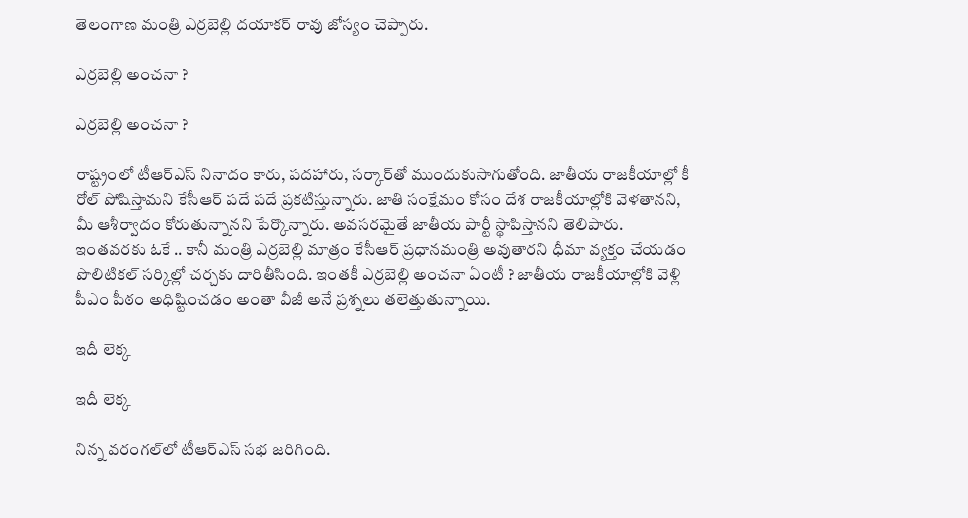తెలంగాణ మంత్రి ఎర్రబెల్లి దయాకర్ రావు జోస్యం చెప్పారు.

ఎర్రబెల్లి అంచనా ?

ఎర్రబెల్లి అంచనా ?

రాష్ట్రంలో టీఆర్ఎస్ నినాదం కారు, పదహారు, సర్కార్‌తో ముందుకుసాగుతోంది. జాతీయ రాజకీయాల్లో కీ రోల్ పోషిస్తామని కేసీఆర్ పదే పదే ప్రకటిస్తున్నారు. జాతి సంక్షేమం కోసం దేశ రాజకీయాల్లోకి వెళతానని, మీ ఆశీర్వాదం కోరుతున్నానని పేర్కొన్నారు. అవసరమైతే జాతీయ పార్టీ స్థాపిస్తానని తెలిపారు. ఇంతవరకు ఓకే .. కానీ మంత్రి ఎర్రబెల్లి మాత్రం కేసీఆర్ ప్రధానమంత్రి అవుతారని ధీమా వ్యక్తం చేయడం పొలిటికల్ సర్కిల్లో చర్చకు దారితీసింది. ఇంతకీ ఎర్రబెల్లి అంచనా ఏంటీ ? జాతీయ రాజకీయాల్లోకి వెళ్లి పీఎం పీఠం అధిష్టించడం అంతా వీజీ అనే ప్రశ్నలు తలెత్తుతున్నాయి.

ఇదీ లెక్క

ఇదీ లెక్క

నిన్న వరంగల్‌లో టీఆర్ఎస్ సభ జరిగింది.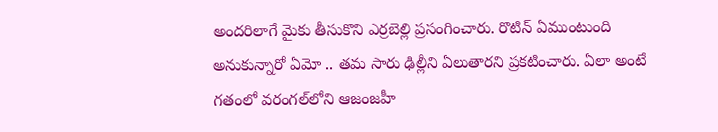అందరిలాగే మైకు తీసుకొని ఎర్రబెల్లి ప్రసంగించారు. రొటిన్ ఏముంటుంది అనుకున్నారో ఏమో .. తమ సారు ఢిల్లీని ఏలుతారని ప్రకటించారు. ఏలా అంటే గతంలో వరంగల్‌లోని ఆజంజహీ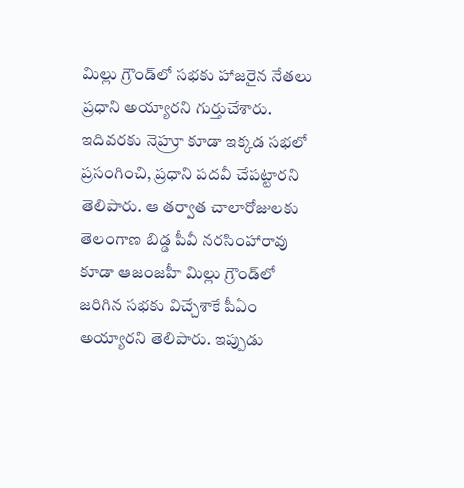మిల్లు గ్రౌండ్‌లో సభకు హాజరైన నేతలు ప్రధాని అయ్యారని గుర్తుచేశారు. ఇదివరకు నెహ్రూ కూడా ఇక్కడ సభలో ప్రసంగించి, ప్రధాని పదవీ చేపట్టారని తెలిపారు. ఆ తర్వాత చాలారోజులకు తెలంగాణ బిడ్డ పీవీ నరసింహారావు కూడా ఆజంజహీ మిల్లు గ్రౌండ్‌లో జరిగిన సభకు విచ్చేశాకే పీఏం అయ్యారని తెలిపారు. ఇప్పుడు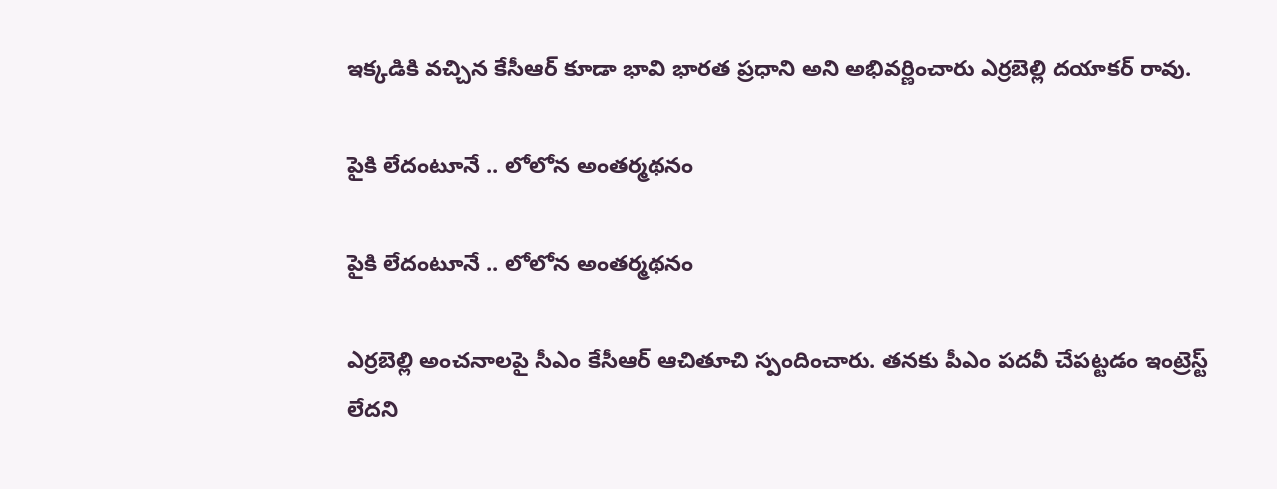ఇక్కడికి వచ్చిన కేసీఆర్ కూడా భావి భారత ప్రధాని అని అభివర్ణించారు ఎర్రబెల్లి దయాకర్ రావు.

పైకి లేదంటూనే .. లోలోన అంతర్మథనం

పైకి లేదంటూనే .. లోలోన అంతర్మథనం

ఎర్రబెల్లి అంచనాలపై సీఎం కేసీఆర్ ఆచితూచి స్పందించారు. తనకు పీఎం పదవీ చేపట్టడం ఇంట్రెస్ట్ లేదని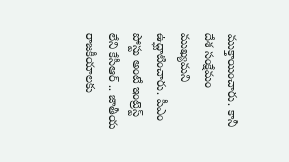ముక్తాయించారు. కానీ దేశ సంక్షేమం ముఖ్యమని ఉద్ఘాటించారు. పీఎం పోస్టు అంటే ఇంట్రెస్ట్ లేని కేసీఆర్ .. జాతీయ రాజకీయాలకు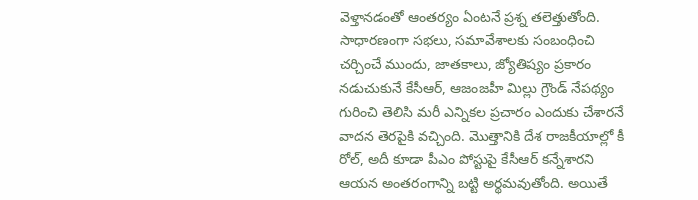వెళ్తానడంతో ఆంతర్యం ఏంటనే ప్రశ్న తలెత్తుతోంది. సాధారణంగా సభలు, సమావేశాలకు సంబంధించి చర్చించే ముందు, జాతకాలు, జ్యోతిష్యం ప్రకారం నడుచుకునే కేసీఆర్, ఆజంజహీ మిల్లు గ్రౌండ్ నేపథ్యం గురించి తెలిసి మరీ ఎన్నికల ప్రచారం ఎందుకు చేశారనే వాదన తెరపైకి వచ్చింది. మొత్తానికి దేశ రాజకీయాల్లో కీ రోల్, అదీ కూడా పీఎం పోస్టుపై కేసీఆర్ కన్నేశారని ఆయన అంతరంగాన్ని బట్టి అర్థమవుతోంది. అయితే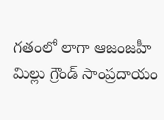గతంలో లాగా ఆజంజహీ మిల్లు గ్రౌండ్ సాంప్రదాయం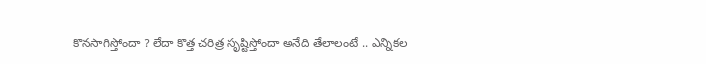కొనసాగిస్తోందా ? లేదా కొత్త చరిత్ర స‌ృష్టిస్తోందా అనేది తేలాలంటే .. ఎన్నికల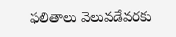ఫలితాలు వెలువడేవరకు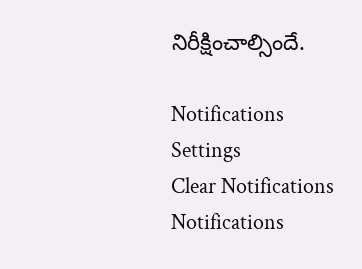నిరీక్షించాల్సిందే.

Notifications
Settings
Clear Notifications
Notifications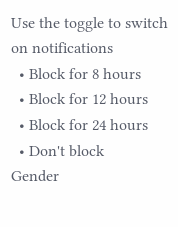Use the toggle to switch on notifications
  • Block for 8 hours
  • Block for 12 hours
  • Block for 24 hours
  • Don't block
Gender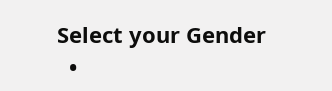Select your Gender
  •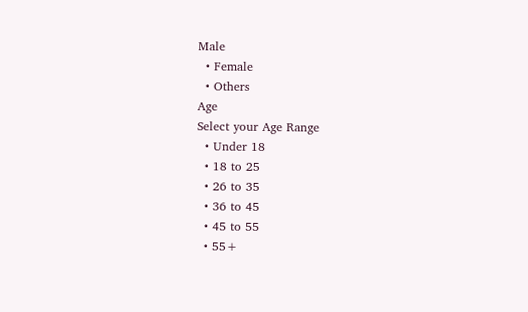Male
  • Female
  • Others
Age
Select your Age Range
  • Under 18
  • 18 to 25
  • 26 to 35
  • 36 to 45
  • 45 to 55
  • 55+